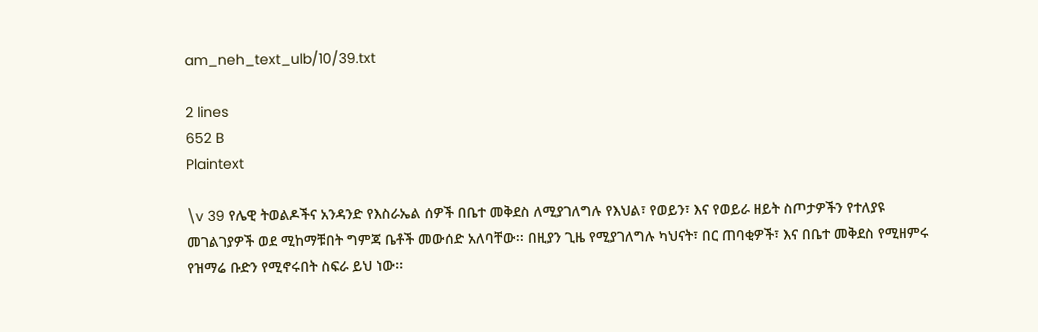am_neh_text_ulb/10/39.txt

2 lines
652 B
Plaintext

\v 39 የሌዊ ትወልዶችና አንዳንድ የእስራኤል ሰዎች በቤተ መቅደስ ለሚያገለግሉ የእህል፣ የወይን፣ እና የወይራ ዘይት ስጦታዎችን የተለያዩ መገልገያዎች ወደ ሚከማቹበት ግምጃ ቤቶች መውሰድ አለባቸው፡፡ በዚያን ጊዜ የሚያገለግሉ ካህናት፣ በር ጠባቂዎች፣ እና በቤተ መቅደስ የሚዘምሩ የዝማሬ ቡድን የሚኖሩበት ስፍራ ይህ ነው፡፡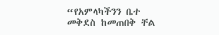“የአምላካችንን ቤተ መቅደስ ከመጠበቅ ቸል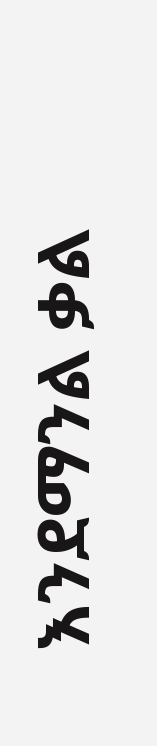እንደማንል ቃል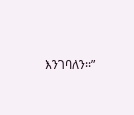እንገባለን፡፡”